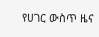የሀገር ውስጥ ዜና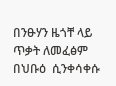በንፁሃን ዜጎቸ ላይ ጥቃት ለመፈፅም በህቡዕ  ሲንቀሳቀሱ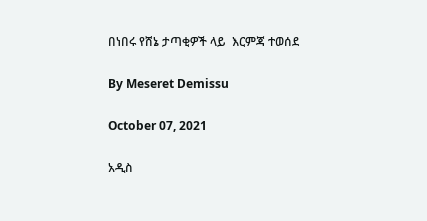በነበሩ የሸኔ ታጣቂዎች ላይ  እርምጃ ተወሰደ

By Meseret Demissu

October 07, 2021

አዲስ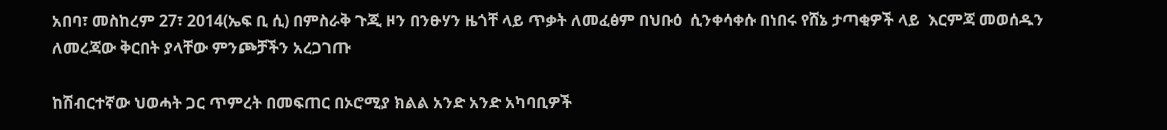አበባ፣ መስከረም 27፣ 2014(ኤፍ ቢ ሲ) በምስራቅ ጉጂ ዞን በንፁሃን ዜጎቸ ላይ ጥቃት ለመፈፅም በህቡዕ  ሲንቀሳቀሱ በነበሩ የሸኔ ታጣቂዎች ላይ  እርምጃ መወሰዱን ለመረጃው ቅርበት ያላቸው ምንጮቻችን አረጋገጡ

ከሽብርተኛው ህወሓት ጋር ጥምረት በመፍጠር በኦሮሚያ ክልል አንድ አንድ አካባቢዎች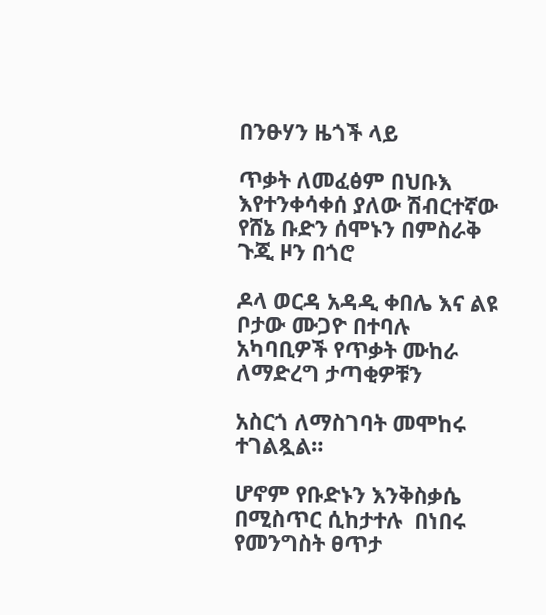በንፁሃን ዜጎች ላይ

ጥቃት ለመፈፅም በህቡእ እየተንቀሳቀሰ ያለው ሽብርተኛው የሸኔ ቡድን ሰሞኑን በምስራቅ ጉጂ ዞን በጎሮ

ዶላ ወርዳ አዳዲ ቀበሌ እና ልዩ ቦታው ሙጋዮ በተባሉ አካባቢዎች የጥቃት ሙከራ ለማድረግ ታጣቂዎቹን

አስርጎ ለማስገባት መሞከሩ ተገልጿል።

ሆኖም የቡድኑን እንቅስቃሴ በሚስጥር ሲከታተሉ  በነበሩ የመንግስት ፀጥታ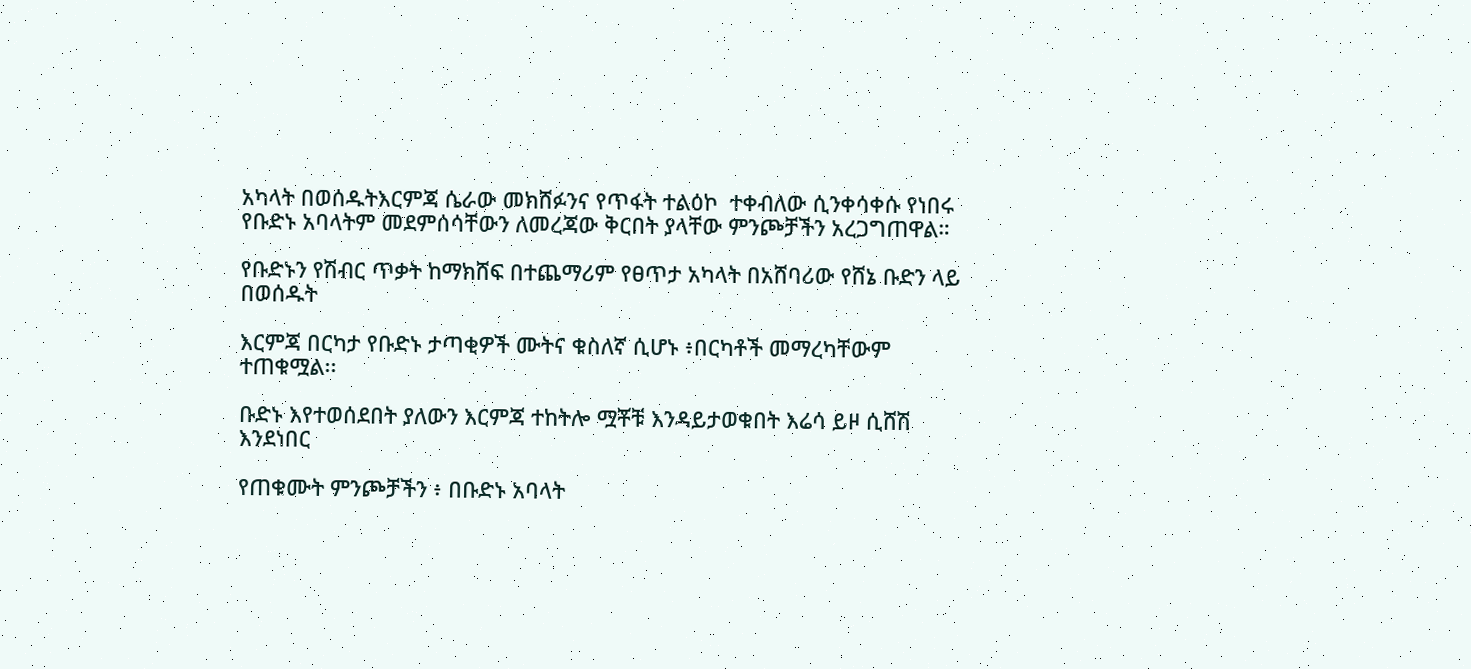አካላት በወሰዱትእርምጃ ሴራው መክሸፉንና የጥፋት ተልዕኮ  ተቀብለው ሲንቀሳቀሱ የነበሩ የቡድኑ አባላትም መደምሰሳቸውን ለመረጃው ቅርበት ያላቸው ምንጮቻችን አረጋግጠዋል።

የቡድኑን የሽብር ጥቃት ከማክሸፍ በተጨማሪም የፀጥታ አካላት በአሸባሪው የሸኔ ቡድን ላይ በወሰዱት

እርምጃ በርካታ የቡድኑ ታጣቂዎች ሙትና ቁስለኛ ሲሆኑ ፥በርካቶች መማረካቸውም ተጠቁሟል፡፡

ቡድኑ እየተወሰደበት ያለውን እርምጃ ተከትሎ ሟቾቹ እንዳይታወቁበት እሬሳ ይዞ ሲሸሽ እንደነበር

የጠቁሙት ምንጮቻችን ፥ በቡድኑ አባላት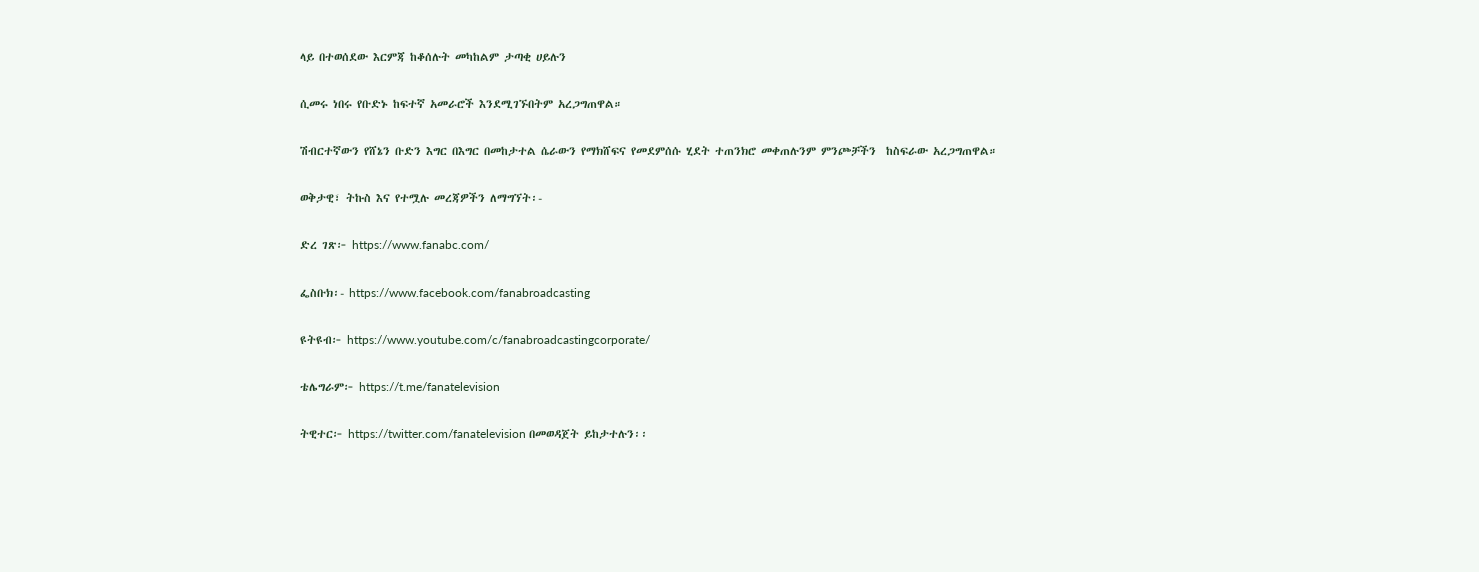ላይ በተወሰደው እርምጃ ከቆሰሉት መካከልም ታጣቂ ሀይሉን

ሲመሩ ነበሩ የቡድኑ ከፍተኛ አመራሮች እንደሚገኙበትም አረጋግጠዋል።

ሽብርተኛውን የሸኔን ቡድን እግር በእግር በመከታተል ሴራውን የማክሸፍና የመደምሰሱ ሂደት ተጠንክሮ መቀጠሉንም ምንጮቻችን  ከስፍራው አረጋግጠዋል።

ወቅታዊ፣ ትኩስ እና የተሟሉ መረጃዎችን ለማግኘት፡-

ድረ ገጽ፦ https://www.fanabc.com/

ፌስቡክ፡- https://www.facebook.com/fanabroadcasting

ዩትዩብ፦ https://www.youtube.com/c/fanabroadcastingcorporate/

ቴሌግራም፦ https://t.me/fanatelevision

ትዊተር፦ https://twitter.com/fanatelevision በመወዳጀት ይከታተሉን፡፡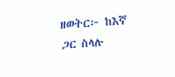ዘወትር፦ ከእኛ ጋር ስላሉ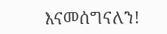እናመሰግናለን!